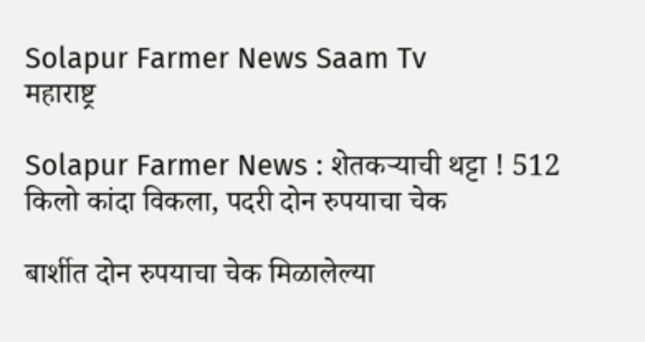Solapur Farmer News Saam Tv
महाराष्ट्र

Solapur Farmer News : शेतकऱ्याची थट्टा ! 512 किलो कांदा विकला, पदरी दोन रुपयाचा चेक

बार्शीत दोन रुपयाचा चेक मिळालेल्या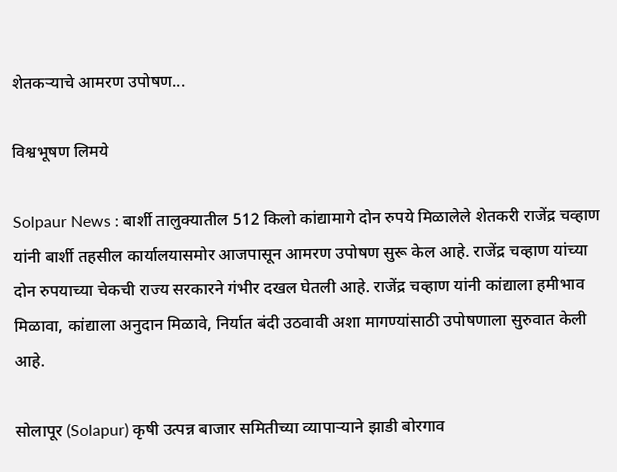शेतकऱ्याचे आमरण उपोषण...

विश्वभूषण लिमये

Solpaur News : बार्शी तालुक्यातील 512 किलो कांद्यामागे दोन रुपये मिळालेले शेतकरी राजेंद्र चव्हाण यांनी बार्शी तहसील कार्यालयासमोर आजपासून आमरण उपोषण सुरू केल आहे. राजेंद्र चव्हाण यांच्या दोन रुपयाच्या चेकची राज्य सरकारने गंभीर दखल घेतली आहे. राजेंद्र चव्हाण यांनी कांद्याला हमीभाव मिळावा, कांद्याला अनुदान मिळावे, निर्यात बंदी उठवावी अशा मागण्यांसाठी उपोषणाला सुरुवात केली आहे.

सोलापूर (Solapur) कृषी उत्पन्न बाजार समितीच्या व्यापाऱ्याने झाडी बोरगाव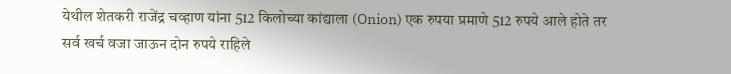येथील शेतकरी राजेंद्र चव्हाण यांना 512 किलोच्या कांद्याला (Onion) एक रुपया प्रमाणे 512 रुपये आले होते तर सर्व खर्च वजा जाऊन दोन रुपये राहिले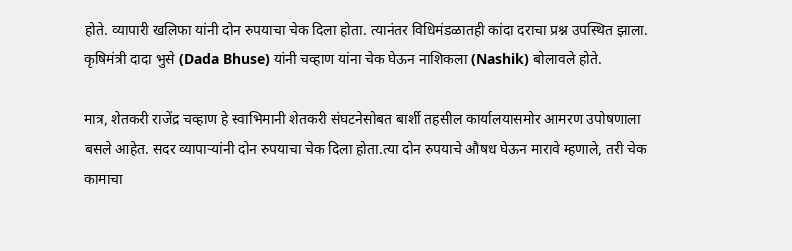होते. व्यापारी खलिफा यांनी दोन रुपयाचा चेक दिला होता. त्यानंतर विधिमंडळातही कांदा दराचा प्रश्न उपस्थित झाला. कृषिमंत्री दादा भुसे (Dada Bhuse) यांनी चव्हाण यांना चेक घेऊन नाशिकला (Nashik) बोलावले होते.

मात्र, शेतकरी राजेंद्र चव्हाण हे स्वाभिमानी शेतकरी संघटनेसोबत बार्शी तहसील कार्यालयासमोर आमरण उपोषणाला बसले आहेत. सदर व्यापाऱ्यांनी दोन रुपयाचा चेक दिला होता.त्या दोन रुपयाचे औषध घेऊन मारावे म्हणाले, तरी चेक कामाचा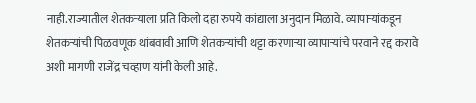नाही.राज्यातील शेतकऱ्याला प्रति किलो दहा रुपये कांद्याला अनुदान मिळावे. व्यापाऱ्यांकडून शेतकऱ्यांची पिळवणूक थांबवावी आणि शेतकऱ्यांची थट्टा करणाऱ्या व्यापाऱ्यांचे परवाने रद्द करावे अशी मागणी राजेंद्र चव्हाण यांनी केली आहे.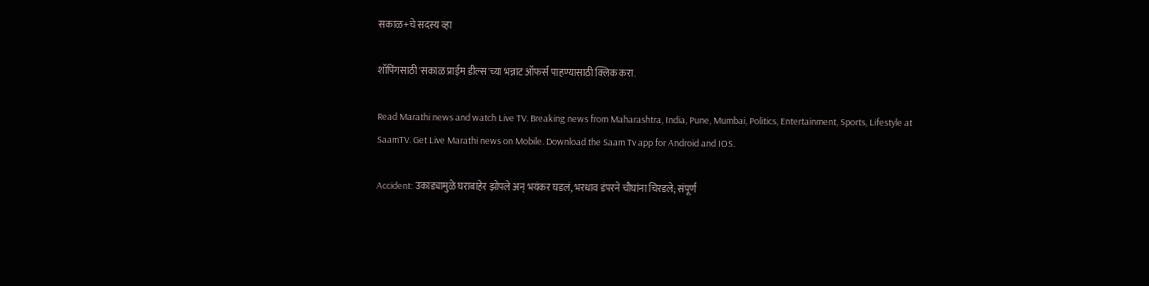सकाळ+चे सदस्य व्हा

शॉपिंगसाठी 'सकाळ प्राईम डील्स'च्या भन्नाट ऑफर्स पाहण्यासाठी क्लिक करा.

Read Marathi news and watch Live TV. Breaking news from Maharashtra, India, Pune, Mumbai, Politics, Entertainment, Sports, Lifestyle at SaamTV. Get Live Marathi news on Mobile. Download the Saam Tv app for Android and IOS.

Accident: उकाड्यामुळे घराबाहेर झोपले अन् भयंकर घडलं, भरधाव डंपरने चौघांना चिरडले; संपूर्ण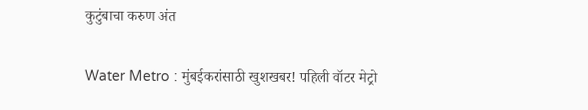कुटुंबाचा करुण अंत

Water Metro : मुंबईकरांसाठी खुशखबर! पहिली वॉटर मेट्रो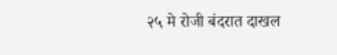२५ मे रोजी बंदरात दाखल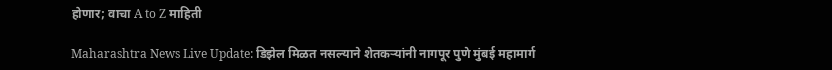होणार; वाचा A to Z माहिती

Maharashtra News Live Update: डिझेल मिळत नसल्याने शेतकऱ्यांनी नागपूर पुणे मुंबई महामार्ग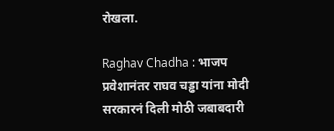रोखला.

Raghav Chadha : भाजप प्रवेशानंतर राघव चड्ढा यांना मोदी सरकारनं दिली मोठी जबाबदारी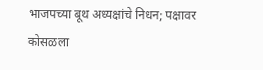भाजपच्या बूथ अध्यक्षांचे निधन; पक्षावर कोसळला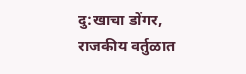दु:खाचा डोंगर, राजकीय वर्तुळात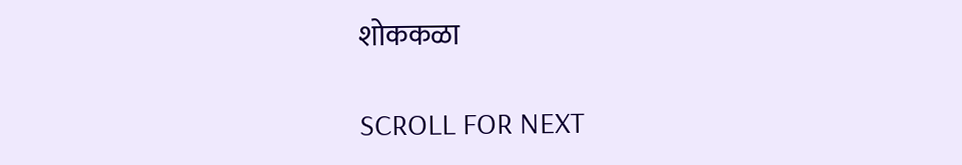शोककळा

SCROLL FOR NEXT